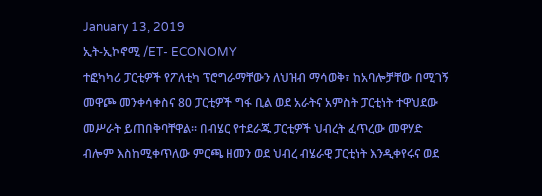January 13, 2019
ኢት-ኢኮኖሚ /ET- ECONOMY
ተፎካካሪ ፓርቲዎች የፖለቲካ ፕሮግራማቸውን ለህዝብ ማሳወቅ፣ ከአባሎቻቸው በሚገኝ መዋጮ መንቀሳቀስና 80 ፓርቲዎች ግፋ ቢል ወደ አራትና አምስት ፓርቲነት ተዋህደው መሥራት ይጠበቅባቸዋል፡፡ በብሄር የተደራጁ ፓርቲዎች ህብረት ፈጥረው መዋሃድ ብሎም እስከሚቀጥለው ምርጫ ዘመን ወደ ህብረ ብሄራዊ ፓርቲነት እንዲቀየሩና ወደ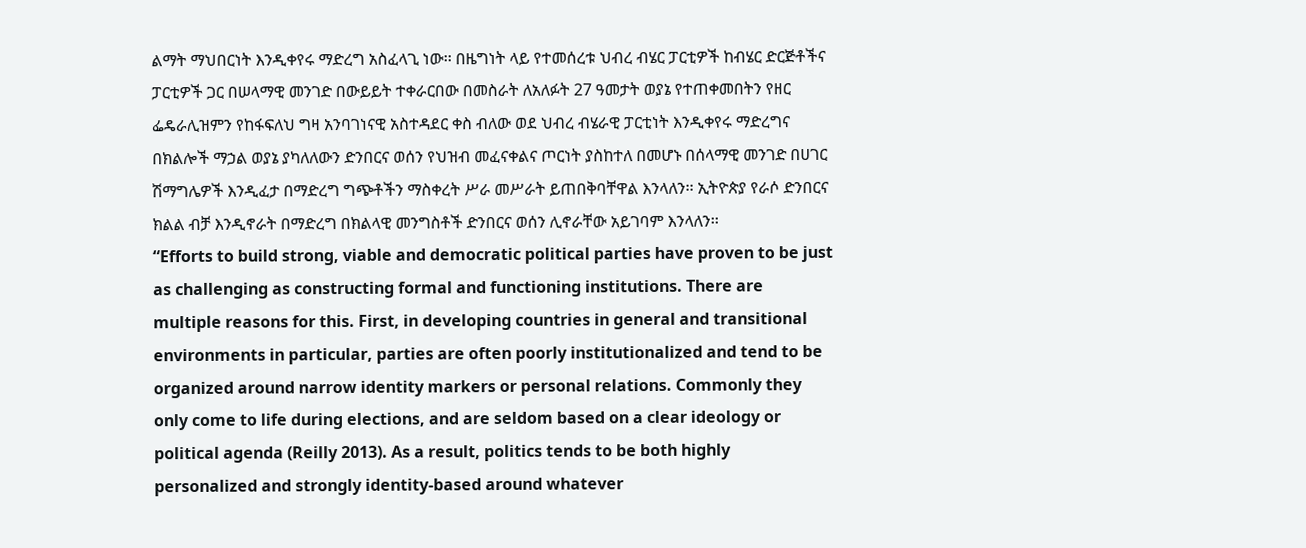ልማት ማህበርነት እንዲቀየሩ ማድረግ አስፈላጊ ነው፡፡ በዜግነት ላይ የተመሰረቱ ህብረ ብሄር ፓርቲዎች ከብሄር ድርጅቶችና ፓርቲዎች ጋር በሠላማዊ መንገድ በውይይት ተቀራርበው በመስራት ለአለፉት 27 ዓመታት ወያኔ የተጠቀመበትን የዘር ፌዴራሊዝምን የከፋፍለህ ግዛ አንባገነናዊ አስተዳደር ቀስ ብለው ወደ ህብረ ብሄራዊ ፓርቲነት እንዲቀየሩ ማድረግና በክልሎች ማኃል ወያኔ ያካለለውን ድንበርና ወሰን የህዝብ መፈናቀልና ጦርነት ያስከተለ በመሆኑ በሰላማዊ መንገድ በሀገር ሽማግሌዎች እንዲፈታ በማድረግ ግጭቶችን ማስቀረት ሥራ መሥራት ይጠበቅባቸዋል እንላለን፡፡ ኢትዮጵያ የራሶ ድንበርና ክልል ብቻ እንዲኖራት በማድረግ በክልላዊ መንግስቶች ድንበርና ወሰን ሊኖራቸው አይገባም እንላለን፡፡
“Efforts to build strong, viable and democratic political parties have proven to be just as challenging as constructing formal and functioning institutions. There are multiple reasons for this. First, in developing countries in general and transitional environments in particular, parties are often poorly institutionalized and tend to be organized around narrow identity markers or personal relations. Commonly they only come to life during elections, and are seldom based on a clear ideology or political agenda (Reilly 2013). As a result, politics tends to be both highly personalized and strongly identity-based around whatever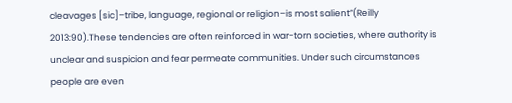cleavages [sic]–tribe, language, regional or religion–is most salient”(Reilly 2013:90).These tendencies are often reinforced in war-torn societies, where authority is unclear and suspicion and fear permeate communities. Under such circumstances people are even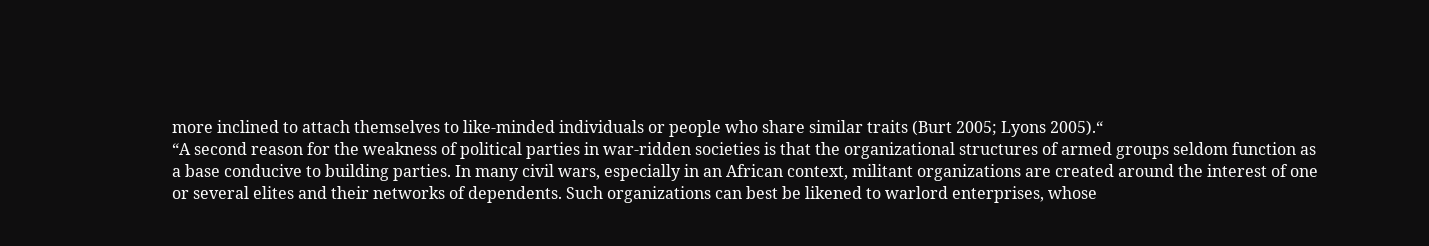more inclined to attach themselves to like-minded individuals or people who share similar traits (Burt 2005; Lyons 2005).“
“A second reason for the weakness of political parties in war-ridden societies is that the organizational structures of armed groups seldom function as a base conducive to building parties. In many civil wars, especially in an African context, militant organizations are created around the interest of one or several elites and their networks of dependents. Such organizations can best be likened to warlord enterprises, whose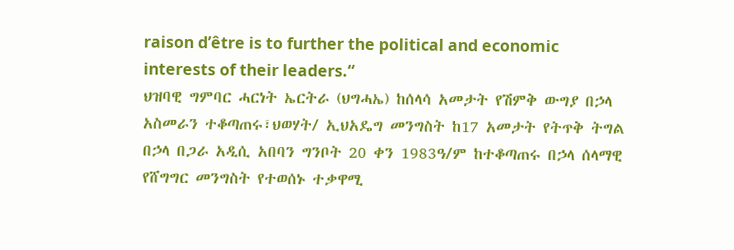raison d’être is to further the political and economic interests of their leaders.“
ህዝባዊ ግምባር ሓርነት ኤርትራ (ህግሓኤ) ከሰላሳ አመታት የሽምቅ ውግያ በኃላ አስመራን ተቆጣጠሩ፣ህወሃት/ ኢህአዴግ መንግስት ከ17 አመታት የትጥቅ ትግል በኃላ በጋራ አዲሲ አበባን ግንቦት 20 ቀን 1983ዓ/ም ከተቆጣጠሩ በኃላ ሰላማዊ የሸግግር መንግስት የተወሰኑ ተቃዋሚ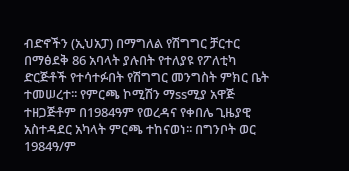ብድኖችን (ኢህአፓ) በማግለል የሽግግር ቻርተር በማፅደቅ 86 አባላት ያሉበት የተለያዩ የፖለቲካ ድርጅቶች የተሳተፉበት የሽግግር መንግስት ምክር ቤት ተመሠረተ፡፡ የምርጫ ኮሚሽን ማssሚያ አዋጅ ተዘጋጅቶም በ1984ዓም የወረዳና የቀበሌ ጊዜያዊ አስተዳደር አካላት ምርጫ ተከናወነ፡፡ በግንቦት ወር 1984ዓ/ም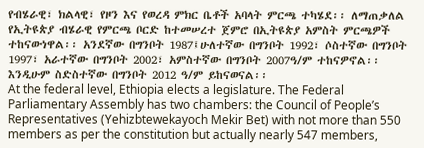የብሄራዊ፣ ክልላዊ፣ የዞን እና የወረዳ ምክር ቤቶች አባላት ምርጫ ተካሄደ፡፡ ለማጠቃለል የኢትዩጵያ ብሄራዊ የምርጫ ቦርድ ከተመሠረተ ጀምሮ በኢትዩጵያ አምስት ምርጫዎች ተከናውነዋል፡፡ አንደኛው በግንቦት 1987፤ሁለተኛው በግንቦት 1992፣ ሶስተኛው በግንቦት 1997፣ አራተኛው በግንቦት 2002፣ አምስተኛው በግንቦት 2007ዓ/ም ተከናዎኖል፡፡ እንዲሁም ስድስተኛው በግንቦት 2012 ዓ/ም ይከናወናል፡፡
At the federal level, Ethiopia elects a legislature. The Federal Parliamentary Assembly has two chambers: the Council of People’s Representatives (Yehizbtewekayoch Mekir Bet) with not more than 550 members as per the constitution but actually nearly 547 members,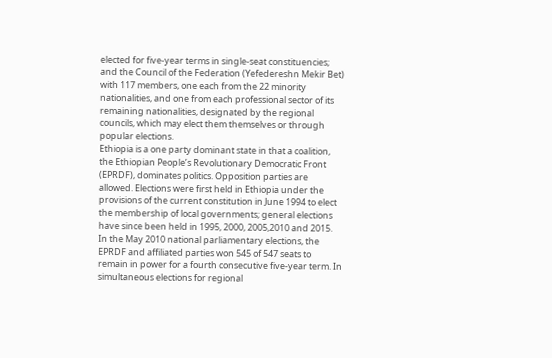elected for five-year terms in single-seat constituencies; and the Council of the Federation (Yefedereshn Mekir Bet) with 117 members, one each from the 22 minority nationalities, and one from each professional sector of its remaining nationalities, designated by the regional councils, which may elect them themselves or through popular elections.
Ethiopia is a one party dominant state in that a coalition, the Ethiopian People’s Revolutionary Democratic Front (EPRDF), dominates politics. Opposition parties are allowed. Elections were first held in Ethiopia under the provisions of the current constitution in June 1994 to elect the membership of local governments; general elections have since been held in 1995, 2000, 2005,2010 and 2015. In the May 2010 national parliamentary elections, the EPRDF and affiliated parties won 545 of 547 seats to remain in power for a fourth consecutive five-year term. In simultaneous elections for regional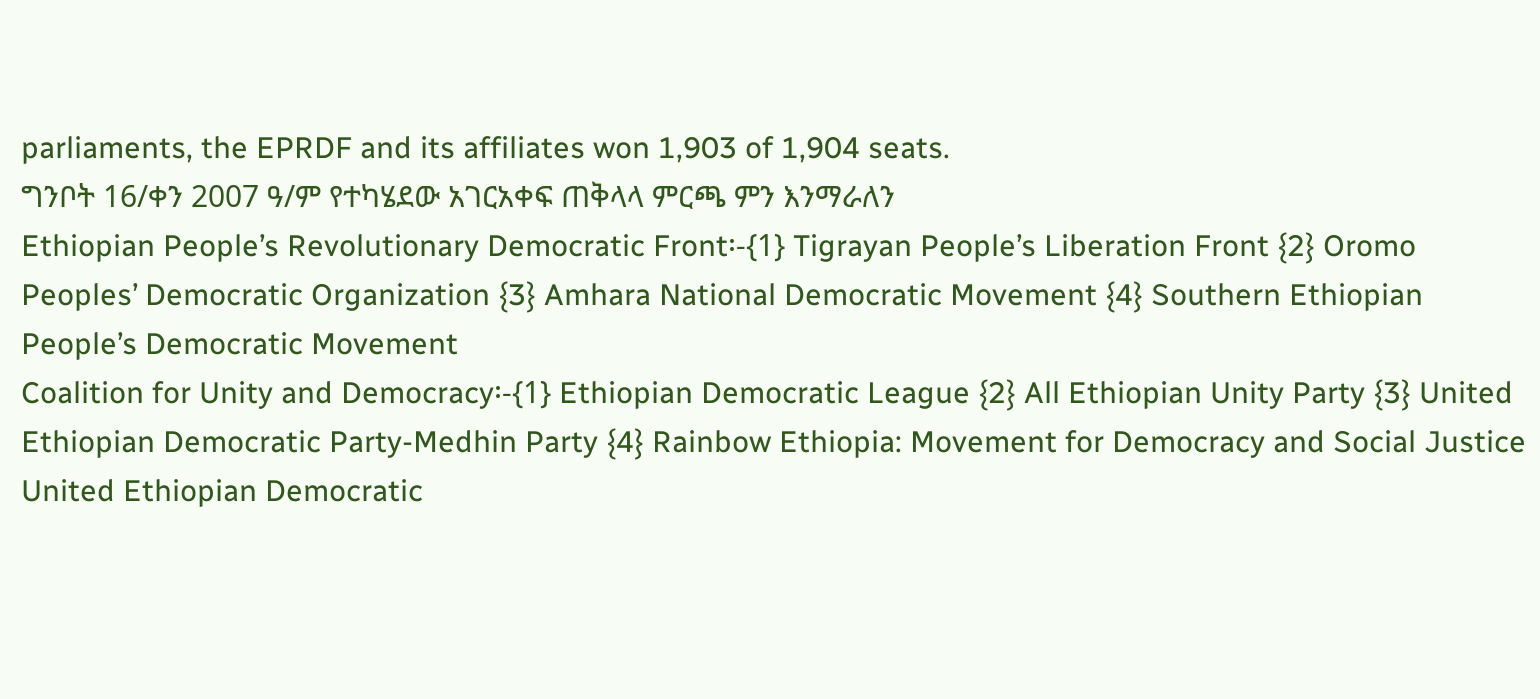parliaments, the EPRDF and its affiliates won 1,903 of 1,904 seats.
ግንቦት 16/ቀን 2007 ዓ/ም የተካሄደው አገርአቀፍ ጠቅላላ ምርጫ ምን እንማራለን
Ethiopian People’s Revolutionary Democratic Front፡-{1} Tigrayan People’s Liberation Front {2} Oromo Peoples’ Democratic Organization {3} Amhara National Democratic Movement {4} Southern Ethiopian People’s Democratic Movement
Coalition for Unity and Democracy፡-{1} Ethiopian Democratic League {2} All Ethiopian Unity Party {3} United Ethiopian Democratic Party-Medhin Party {4} Rainbow Ethiopia: Movement for Democracy and Social Justice
United Ethiopian Democratic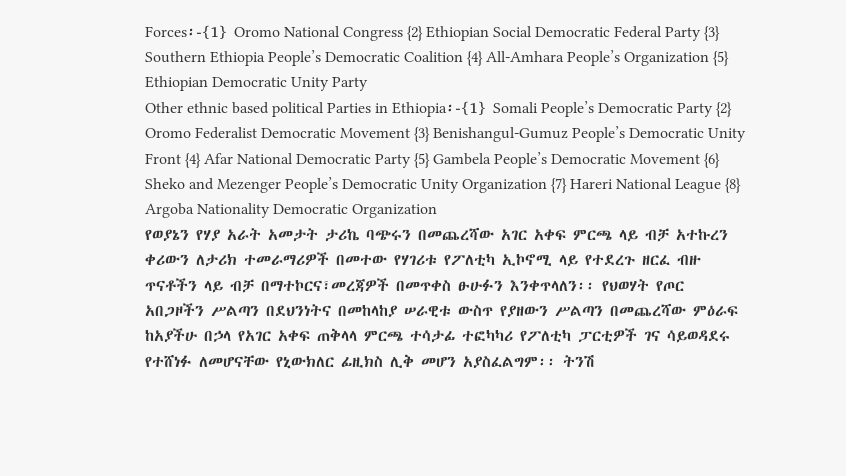Forces፡-{1} Oromo National Congress {2} Ethiopian Social Democratic Federal Party {3} Southern Ethiopia People’s Democratic Coalition {4} All-Amhara People’s Organization {5} Ethiopian Democratic Unity Party
Other ethnic based political Parties in Ethiopia፡-{1} Somali People’s Democratic Party {2} Oromo Federalist Democratic Movement {3} Benishangul-Gumuz People’s Democratic Unity Front {4} Afar National Democratic Party {5} Gambela People’s Democratic Movement {6} Sheko and Mezenger People’s Democratic Unity Organization {7} Hareri National League {8} Argoba Nationality Democratic Organization
የወያኔን የሃያ አራት አመታት ታሪኬ ባጭሩን በመጨረሻው አገር አቀፍ ምርጫ ላይ ብቻ አተኩረን ቀሪውን ለታሪክ ተመራማሪዎች በመተው የሃገሪቱ የፖለቲካ ኢኮኖሚ ላይ የተደረጉ ዘርፈ ብዙ ጥናቶችን ላይ ብቻ በማተኮርና፣መረጃዎች በመጥቀስ ፁሁፉን እንቀጥላለን፡፡ የህወሃት የጦር አበጋዞችን ሥልጣን በደህንነትና በመከላከያ ሠራዊቱ ውስጥ የያዘውን ሥልጣን በመጨረሻው ምዕራፍ ከአያችሁ በኃላ የአገር አቀፍ ጠቅላላ ምርጫ ተሳታፊ ተፎካካሪ የፖለቲካ ፓርቲዎች ገና ሳይወዳደሩ የተሸነፉ ለመሆናቸው የኒውክለር ፊዚክስ ሊቅ መሆን አያስፈልግም፡፡ ትንሽ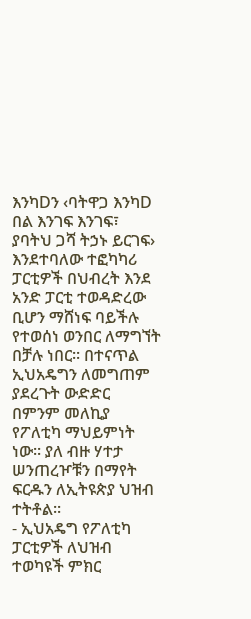እንካDን ‹ባትዋጋ እንካD በል እንገፍ እንገፍ፣ ያባትህ ጋሻ ትኃኑ ይርገፍ› እንደተባለው ተፎካካሪ ፓርቲዎች በህብረት እንደ አንድ ፓርቲ ተወዳድረው ቢሆን ማሸነፍ ባይችሉ የተወሰነ ወንበር ለማግኘት በቻሉ ነበር፡፡ በተናጥል ኢህአዴግን ለመግጠም ያደረጉት ውድድር በምንም መለኪያ የፖለቲካ ማህይምነት ነው፡፡ ያለ ብዙ ሃተታ ሠንጠረዦቹን በማየት ፍርዱን ለኢትዩጵያ ህዝብ ተትቶል፡፡
- ኢህአዴግ የፖለቲካ ፓርቲዎች ለህዝብ ተወካዩች ምክር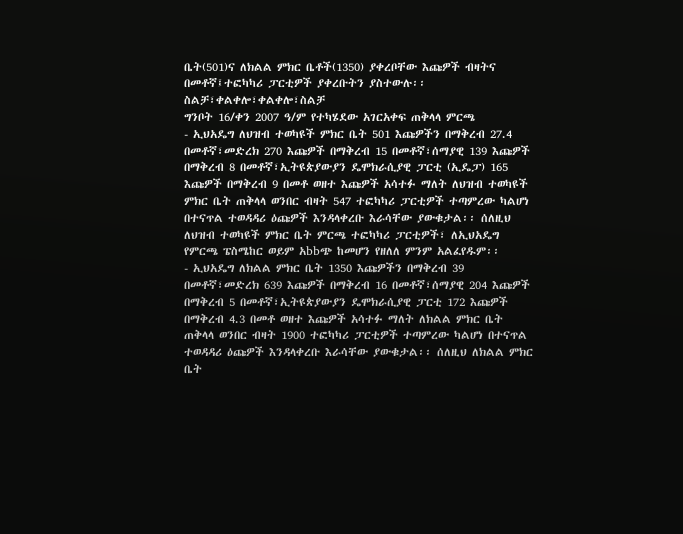ቤት(501)ና ለክልል ምክር ቤቶች(1350) ያቀረቦቸው እጩዎች ብዛትና በመቶኛ፤ተፎካካሪ ፓርቲዎች ያቀረቡትን ያስተውሉ፡፡
ስልቻ፣ቀልቀሎ፣ቀልቀሎ፣ስልቻ
ግንቦት 16/ቀን 2007 ዓ/ም የተካሄደው አገርአቀፍ ጠቅላላ ምርጫ
- ኢህአዴግ ለህዝብ ተወካዩች ምክር ቤት 501 እጩዎችን በማቅረብ 27.4 በመቶኛ፣መድረክ 270 እጩዎች በማቅረብ 15 በመቶኛ፣ሰማያዊ 139 እጩዎች በማቅረብ 8 በመቶኛ፣ኢትዩጵያውያን ዴሞክራሲያዊ ፓርቲ (ኢዴፓ) 165 እጩዎች በማቅረብ 9 በመቶ ወዘተ እጩዎች አሳተፉ ማለት ለህዝብ ተወካዩች ምክር ቤት ጠቅላላ ወንበር ብዛት 547 ተፎካካሪ ፓርቲዎች ተጣምረው ካልሆነ በተናጥል ተወዳዳሪ ዕጩዎች እንዳላቀረቡ እራሳቸው ያውቁታል፡፡ ሰለዚህ ለህዝብ ተወካዩች ምክር ቤት ምርጫ ተፎካካሪ ፓርቲዎች፣ ለኢህአዴግ የምርጫ ፔስሜከር ወይም አbbጭ ከመሆን የዘለለ ምንም አልፈየዱም፡፡
- ኢህአዴግ ለክልል ምክር ቤት 1350 እጩዎችን በማቅረብ 39 በመቶኛ፣መድረክ 639 እጩዎች በማቅረብ 16 በመቶኛ፣ሰማያዊ 204 እጩዎች በማቅረብ 5 በመቶኛ፣ኢትዩጵያውያን ዴሞክራሲያዊ ፓርቲ 172 እጩዎች በማቅረብ 4.3 በመቶ ወዘተ እጩዎች አሳተፉ ማለት ለክልል ምክር ቤት ጠቅላላ ወንበር ብዛት 1900 ተፎካካሪ ፓርቲዎች ተጣምረው ካልሆነ በተናጥል ተወዳዳሪ ዕጩዎች እንዳላቀረቡ እራሳቸው ያውቁታል፡፡ ሰለዚህ ለክልል ምክር ቤት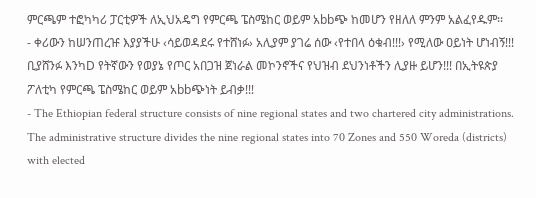ምርጫም ተፎካካሪ ፓርቲዎች ለኢህአዴግ የምርጫ ፔስሜከር ወይም አbbጭ ከመሆን የዘለለ ምንም አልፈየዱም፡፡
- ቀሪውን ከሠንጠረዡ እያያችሁ ‹ሳይወዳደሩ የተሸነፉ› አሊያም ያገሬ ሰው ‹የተበላ ዕቁብ!!!› የሚለው ዐይነት ሆነብኝ!!! ቢያሸንፉ እንካD የትኛውን የወያኔ የጦር አበጋዝ ጀነራል መኮንኖችና የህዝብ ደህንነቶችን ሊያዙ ይሆን!!! በኢትዩጵያ ፖለቲካ የምርጫ ፔስሜከር ወይም አbbጭነት ይብቃ!!!
- The Ethiopian federal structure consists of nine regional states and two chartered city administrations. The administrative structure divides the nine regional states into 70 Zones and 550 Woreda (districts) with elected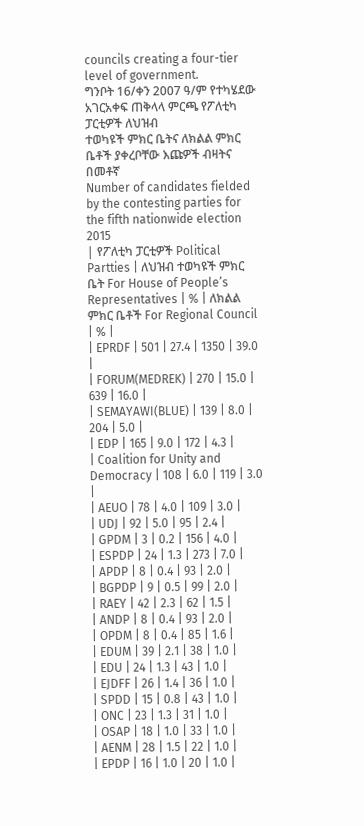councils creating a four-tier level of government.
ግንቦት 16/ቀን 2007 ዓ/ም የተካሄደው አገርአቀፍ ጠቅላላ ምርጫ የፖለቲካ ፓርቲዎች ለህዝብ
ተወካዩች ምክር ቤትና ለክልል ምክር ቤቶች ያቀረቦቸው እጩዎች ብዛትና በመቶኛ
Number of candidates fielded by the contesting parties for the fifth nationwide election 2015
| የፖለቲካ ፓርቲዎች Political Partties | ለህዝብ ተወካዩች ምክር ቤት For House of People’s Representatives | % | ለክልል ምክር ቤቶች For Regional Council | % |
| EPRDF | 501 | 27.4 | 1350 | 39.0 |
| FORUM(MEDREK) | 270 | 15.0 | 639 | 16.0 |
| SEMAYAWI(BLUE) | 139 | 8.0 | 204 | 5.0 |
| EDP | 165 | 9.0 | 172 | 4.3 |
| Coalition for Unity and Democracy | 108 | 6.0 | 119 | 3.0 |
| AEUO | 78 | 4.0 | 109 | 3.0 |
| UDJ | 92 | 5.0 | 95 | 2.4 |
| GPDM | 3 | 0.2 | 156 | 4.0 |
| ESPDP | 24 | 1.3 | 273 | 7.0 |
| APDP | 8 | 0.4 | 93 | 2.0 |
| BGPDP | 9 | 0.5 | 99 | 2.0 |
| RAEY | 42 | 2.3 | 62 | 1.5 |
| ANDP | 8 | 0.4 | 93 | 2.0 |
| OPDM | 8 | 0.4 | 85 | 1.6 |
| EDUM | 39 | 2.1 | 38 | 1.0 |
| EDU | 24 | 1.3 | 43 | 1.0 |
| EJDFF | 26 | 1.4 | 36 | 1.0 |
| SPDD | 15 | 0.8 | 43 | 1.0 |
| ONC | 23 | 1.3 | 31 | 1.0 |
| OSAP | 18 | 1.0 | 33 | 1.0 |
| AENM | 28 | 1.5 | 22 | 1.0 |
| EPDP | 16 | 1.0 | 20 | 1.0 |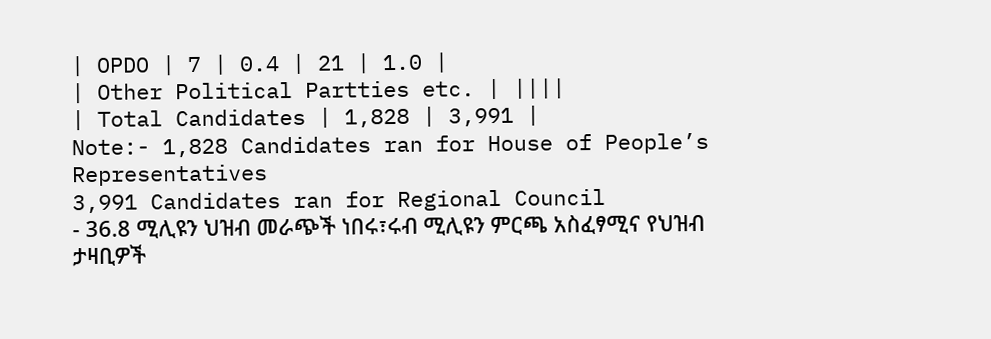| OPDO | 7 | 0.4 | 21 | 1.0 |
| Other Political Partties etc. | ||||
| Total Candidates | 1,828 | 3,991 |
Note:- 1,828 Candidates ran for House of People’s Representatives
3,991 Candidates ran for Regional Council
- 36.8 ሚሊዩን ህዝብ መራጭች ነበሩ፣ሩብ ሚሊዩን ምርጫ አስፈፃሚና የህዝብ ታዛቢዎች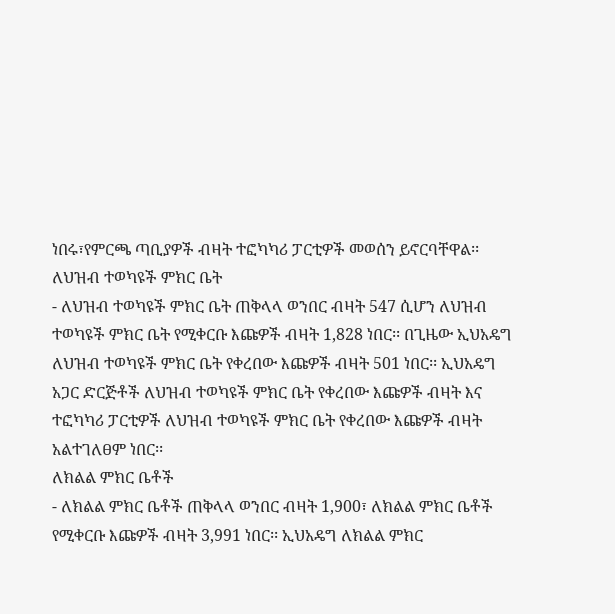ነበሩ፣የምርጫ ጣቢያዎች ብዛት ተፎካካሪ ፓርቲዎች መወሰን ይኖርባቸዋል፡፡
ለህዝብ ተወካዩች ምክር ቤት
- ለህዝብ ተወካዩች ምክር ቤት ጠቅላላ ወንበር ብዛት 547 ሲሆን ለህዝብ ተወካዩች ምክር ቤት የሚቀርቡ እጩዎች ብዛት 1,828 ነበር፡፡ በጊዜው ኢህአዴግ ለህዝብ ተወካዩች ምክር ቤት የቀረበው እጩዎች ብዛት 501 ነበር፡፡ ኢህአዴግ አጋር ድርጅቶች ለህዝብ ተወካዩች ምክር ቤት የቀረበው እጩዎች ብዛት እና ተፎካካሪ ፓርቲዎች ለህዝብ ተወካዩች ምክር ቤት የቀረበው እጩዎች ብዛት አልተገለፀም ነበር፡፡
ለክልል ምክር ቤቶች
- ለክልል ምክር ቤቶች ጠቅላላ ወንበር ብዛት 1,900፣ ለክልል ምክር ቤቶች የሚቀርቡ እጩዎች ብዛት 3,991 ነበር፡፡ ኢህአዴግ ለክልል ምክር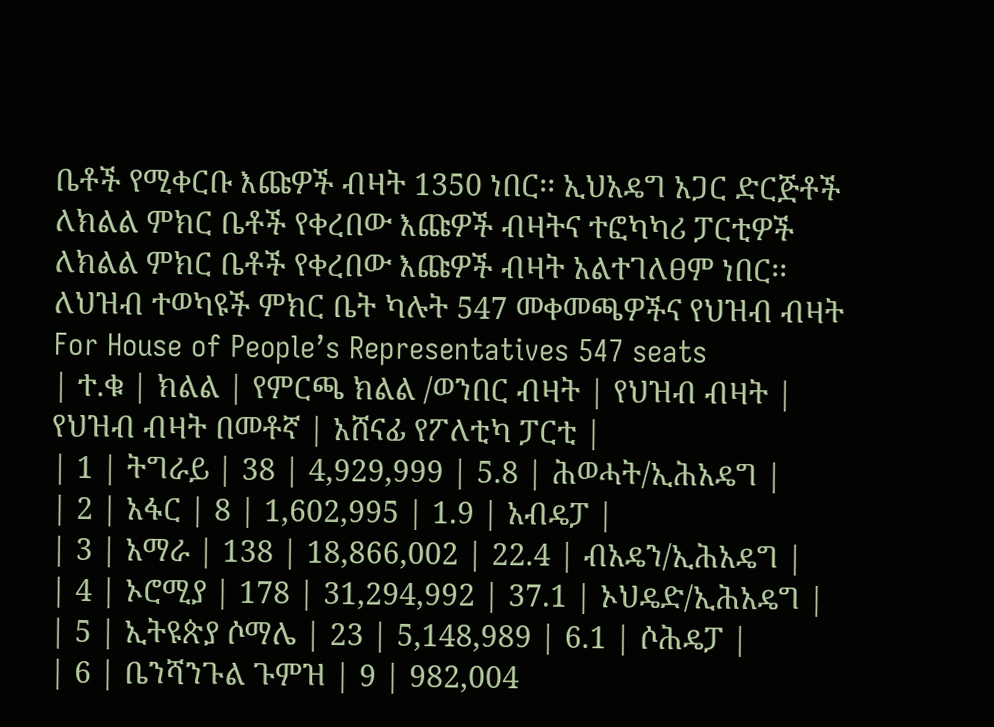ቤቶች የሚቀርቡ እጩዎች ብዛት 1350 ነበር፡፡ ኢህአዴግ አጋር ድርጅቶች ለክልል ምክር ቤቶች የቀረበው እጩዎች ብዛትና ተፎካካሪ ፓርቲዎች ለክልል ምክር ቤቶች የቀረበው እጩዎች ብዛት አልተገለፀም ነበር፡፡
ለህዝብ ተወካዩች ምክር ቤት ካሉት 547 መቀመጫዎችና የህዝብ ብዛት
For House of People’s Representatives 547 seats
| ተ.ቁ | ክልል | የምርጫ ክልል /ወንበር ብዛት | የህዝብ ብዛት | የህዝብ ብዛት በመቶኛ | አሸናፊ የፖለቲካ ፓርቲ |
| 1 | ትግራይ | 38 | 4,929,999 | 5.8 | ሕወሓት/ኢሕአዴግ |
| 2 | አፋር | 8 | 1,602,995 | 1.9 | አብዴፓ |
| 3 | አማራ | 138 | 18,866,002 | 22.4 | ብአዴን/ኢሕአዴግ |
| 4 | ኦሮሚያ | 178 | 31,294,992 | 37.1 | ኦህዴድ/ኢሕአዴግ |
| 5 | ኢትዩጵያ ሶማሌ | 23 | 5,148,989 | 6.1 | ሶሕዴፓ |
| 6 | ቤንሻንጉል ጉምዝ | 9 | 982,004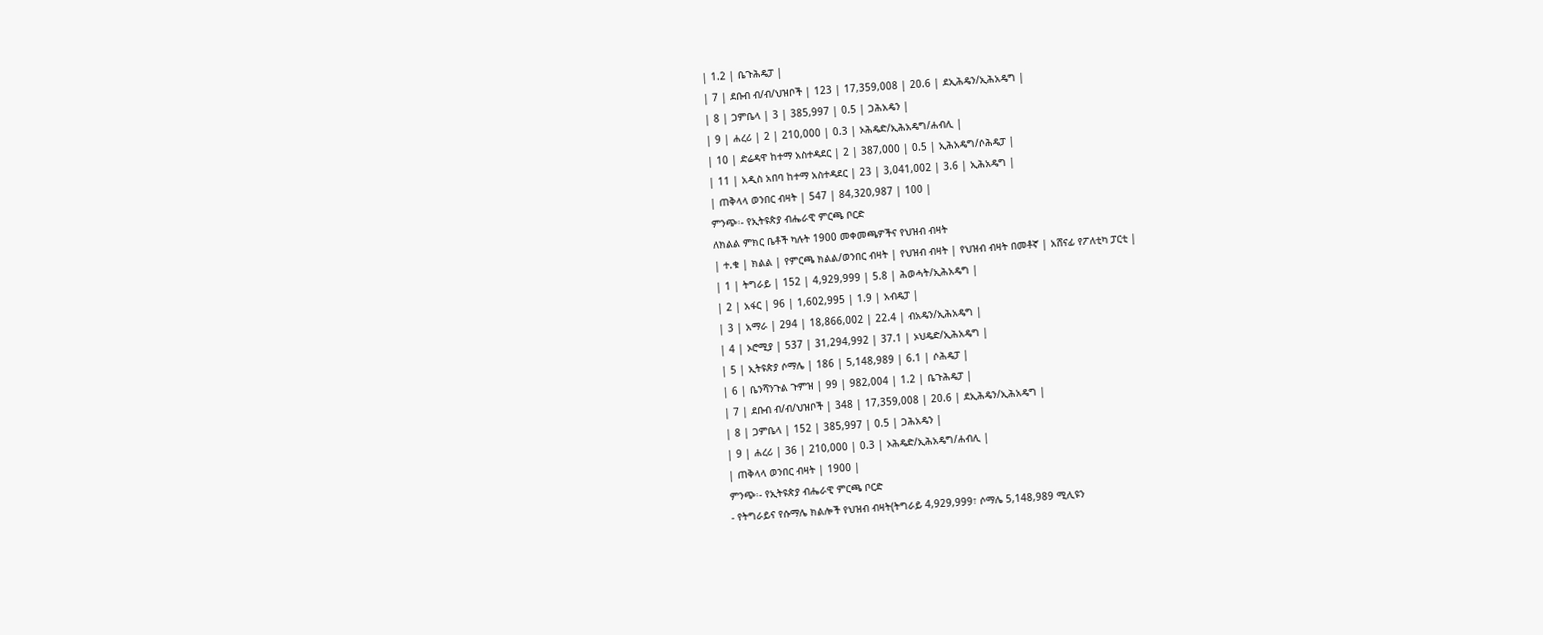| 1.2 | ቤጉሕዴፓ |
| 7 | ደቡብ ብ/ብ/ህዝቦች | 123 | 17,359,008 | 20.6 | ደኢሕዴን/ኢሕአዴግ |
| 8 | ጋምቤላ | 3 | 385,997 | 0.5 | ጋሕአዴን |
| 9 | ሐረሪ | 2 | 210,000 | 0.3 | ኦሕዴድ/ኢሕአዴግ/ሐብሊ |
| 10 | ድሬዳዋ ከተማ አስተዳደር | 2 | 387,000 | 0.5 | ኢሕአዴግ/ሶሕዴፓ |
| 11 | አዲስ አበባ ከተማ አስተዳደር | 23 | 3,041,002 | 3.6 | ኢሕአዴግ |
| ጠቅላላ ወንበር ብዛት | 547 | 84,320,987 | 100 |
ምንጭ፡- የኢትዩጵያ ብሔራዊ ምርጫ ቦርድ
ለክልል ምክር ቤቶች ካሉት 1900 መቀመጫዎችና የህዝብ ብዛት
| ተ.ቁ | ክልል | የምርጫ ክልል/ወንበር ብዛት | የህዝብ ብዛት | የህዝብ ብዛት በመቶኛ | አሸናፊ የፖለቲካ ፓርቲ |
| 1 | ትግራይ | 152 | 4,929,999 | 5.8 | ሕወሓት/ኢሕአዴግ |
| 2 | አፋር | 96 | 1,602,995 | 1.9 | አብዴፓ |
| 3 | አማራ | 294 | 18,866,002 | 22.4 | ብአዴን/ኢሕአዴግ |
| 4 | ኦሮሚያ | 537 | 31,294,992 | 37.1 | ኦህዴድ/ኢሕአዴግ |
| 5 | ኢትዩጵያ ሶማሌ | 186 | 5,148,989 | 6.1 | ሶሕዴፓ |
| 6 | ቤንሻንጉል ጉምዝ | 99 | 982,004 | 1.2 | ቤጉሕዴፓ |
| 7 | ደቡብ ብ/ብ/ህዝቦች | 348 | 17,359,008 | 20.6 | ደኢሕዴን/ኢሕአዴግ |
| 8 | ጋምቤላ | 152 | 385,997 | 0.5 | ጋሕአዴን |
| 9 | ሐረሪ | 36 | 210,000 | 0.3 | ኦሕዴድ/ኢሕአዴግ/ሐብሊ |
| ጠቅላላ ወንበር ብዛት | 1900 |
ምንጭ፡- የኢትዩጵያ ብሔራዊ ምርጫ ቦርድ
- የትግራይና የሱማሌ ክልሎች የህዝብ ብዛት(ትግራይ 4,929,999፣ ሶማሌ 5,148,989 ሚሊዩን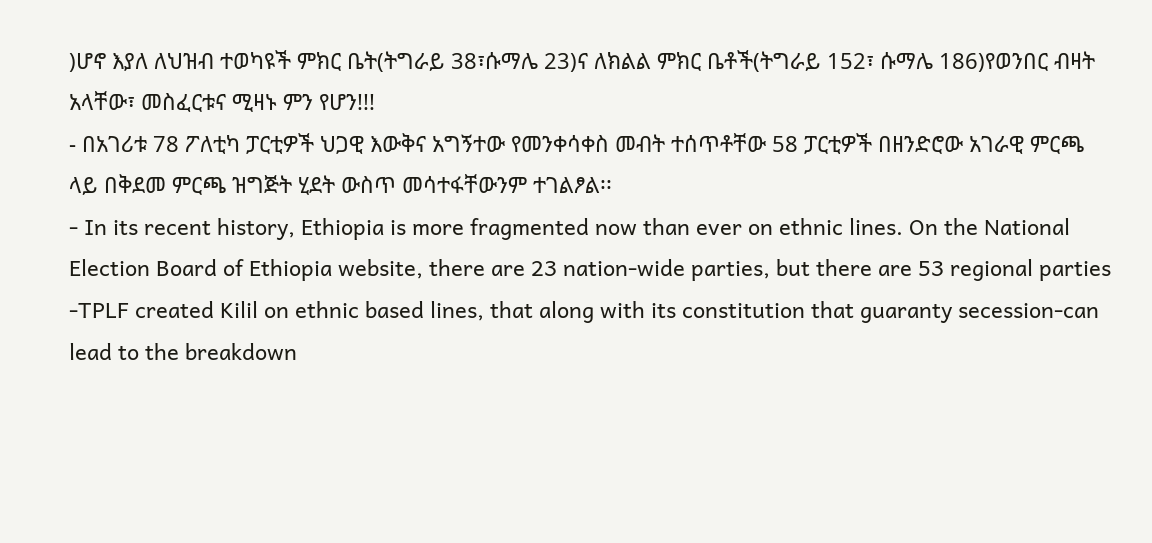)ሆኖ እያለ ለህዝብ ተወካዩች ምክር ቤት(ትግራይ 38፣ሱማሌ 23)ና ለክልል ምክር ቤቶች(ትግራይ 152፣ ሱማሌ 186)የወንበር ብዛት አላቸው፣ መስፈርቱና ሚዛኑ ምን የሆን!!!
- በአገሪቱ 78 ፖለቲካ ፓርቲዎች ህጋዊ እውቅና አግኝተው የመንቀሳቀስ መብት ተሰጥቶቸው 58 ፓርቲዎች በዘንድሮው አገራዊ ምርጫ ላይ በቅደመ ምርጫ ዝግጅት ሂደት ውስጥ መሳተፋቸውንም ተገልፆል፡፡
- In its recent history, Ethiopia is more fragmented now than ever on ethnic lines. On the National Election Board of Ethiopia website, there are 23 nation-wide parties, but there are 53 regional parties -TPLF created Kilil on ethnic based lines, that along with its constitution that guaranty secession-can lead to the breakdown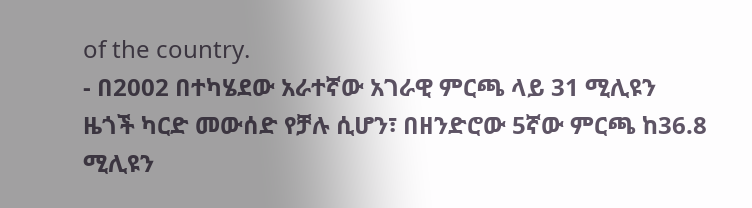of the country.
- በ2002 በተካሄደው አራተኛው አገራዊ ምርጫ ላይ 31 ሚሊዩን ዜጎች ካርድ መውሰድ የቻሉ ሲሆን፣ በዘንድሮው 5ኛው ምርጫ ከ36.8 ሚሊዩን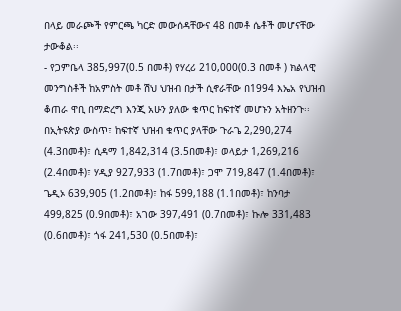በላይ መራጮች የምርጫ ካርድ መውሰዳቸውና 48 በመቶ ሴቶች መሆናቸው ታውቆል፡፡
- የጋምቤላ 385,997(0.5 በመቶ) የሃረሪ 210,000(0.3 በመቶ ) ክልላዊ መንግስቶች ከአምስት መቶ ሽህ ህዝብ በታች ሲኖራቸው በ1994 እኤአ የህዝብ ቆጠራ ዋቢ በማድረግ እንጂ አሁን ያለው ቁጥር ከፍተኛ መሆኑን አትዘንጉ፡፡ በኢትዩጵያ ውስጥ፣ ከፍተኛ ህዝብ ቁጥር ያላቸው ጉራጌ 2,290,274 (4.3በመቶ)፣ ሲዳማ 1,842,314 (3.5በመቶ)፣ ወላይታ 1,269,216 (2.4በመቶ)፣ ሃዲያ 927,933 (1.7በመቶ)፣ ጋሞ 719,847 (1.4በመቶ)፣ ጌዲኦ 639,905 (1.2በመቶ)፣ ከፋ 599,188 (1.1በመቶ)፣ ከንባታ 499,825 (0.9በመቶ)፣ አገው 397,491 (0.7በመቶ)፣ ኩሎ 331,483 (0.6በመቶ)፣ ጎፋ 241,530 (0.5በመቶ)፣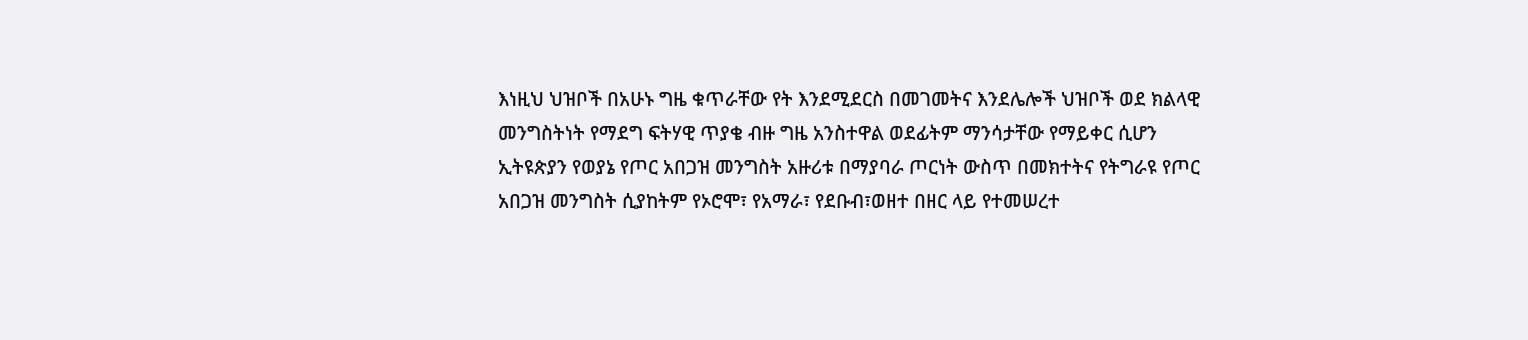እነዚህ ህዝቦች በአሁኑ ግዜ ቁጥራቸው የት እንደሚደርስ በመገመትና እንደሌሎች ህዝቦች ወደ ክልላዊ መንግስትነት የማደግ ፍትሃዊ ጥያቄ ብዙ ግዜ አንስተዋል ወደፊትም ማንሳታቸው የማይቀር ሲሆን ኢትዩጵያን የወያኔ የጦር አበጋዝ መንግስት አዙሪቱ በማያባራ ጦርነት ውስጥ በመክተትና የትግራዩ የጦር አበጋዝ መንግስት ሲያከትም የኦሮሞ፣ የአማራ፣ የደቡብ፣ወዘተ በዘር ላይ የተመሠረተ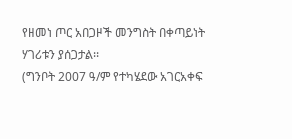የዘመነ ጦር አበጋዞች መንግስት በቀጣይነት ሃገሪቱን ያሰጋታል፡፡
(ግንቦት 2007 ዓ/ም የተካሄደው አገርአቀፍ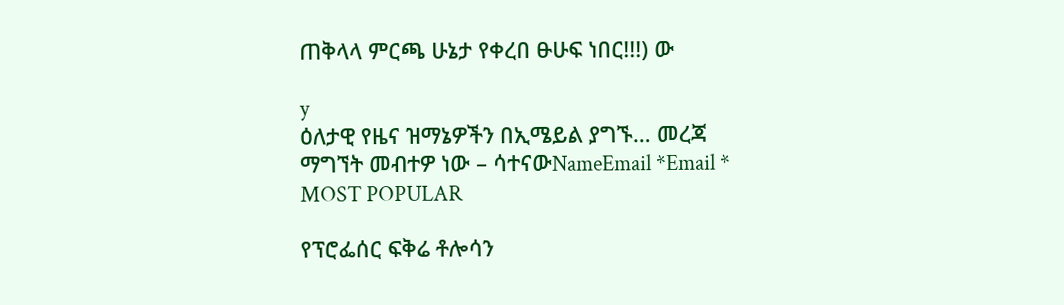ጠቅላላ ምርጫ ሁኔታ የቀረበ ፁሁፍ ነበር!!!) ው

y
ዕለታዊ የዜና ዝማኔዎችን በኢሜይል ያግኙ… መረጃ ማግኘት መብተዎ ነው – ሳተናውNameEmail *Email *
MOST POPULAR

የፕሮፌሰር ፍቅሬ ቶሎሳን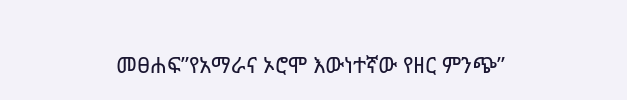መፀሐፍ”የአማራና ኦሮሞ እውነተኛው የዘር ምንጭ”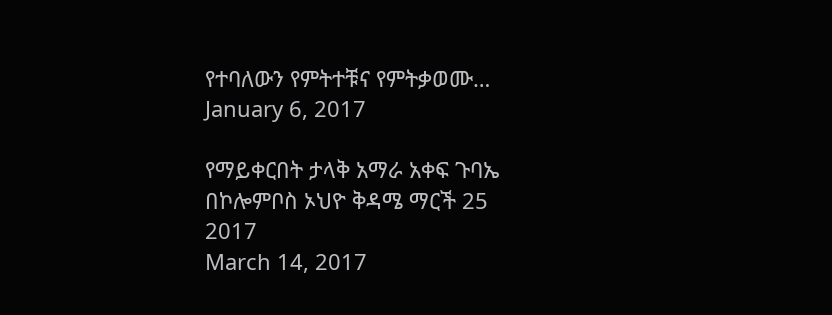የተባለውን የምትተቹና የምትቃወሙ…
January 6, 2017

የማይቀርበት ታላቅ አማራ አቀፍ ጉባኤ በኮሎምቦስ ኦህዮ ቅዳሜ ማርች 25 2017
March 14, 2017